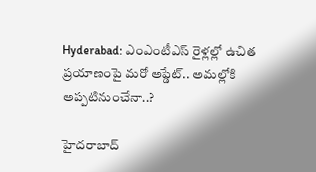Hyderabad: ఎంఎంటీఎస్ రైళ్లల్లో ఉచిత ప్రయాణంపై మరో అప్డేట్.. అమల్లోకి అప్పటినుంచేనా..?

హైదరాబాద్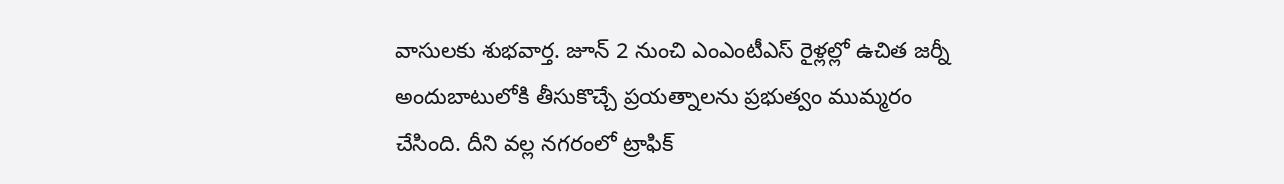వాసులకు శుభవార్త. జూన్ 2 నుంచి ఎంఎంటీఎస్ రైళ్లల్లో ఉచిత జర్నీ అందుబాటులోకి తీసుకొచ్చే ప్రయత్నాలను ప్రభుత్వం ముమ్మరం చేసింది. దీని వల్ల నగరంలో ట్రాఫిక్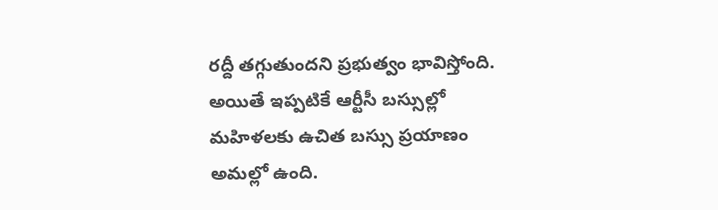రద్దీ తగ్గుతుందని ప్రభుత్వం భావిస్తోంది. అయితే ఇప్పటికే ఆర్టీసీ బస్సుల్లో మహిళలకు ఉచిత బస్సు ప్రయాణం అమల్లో ఉంది.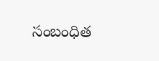సంబంధిత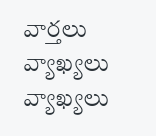వార్తలు
వ్యాఖ్యలు
వ్యాఖ్యలు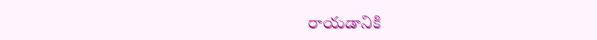రాయడానికి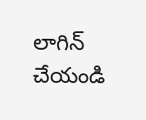లాగిన్ చేయండి